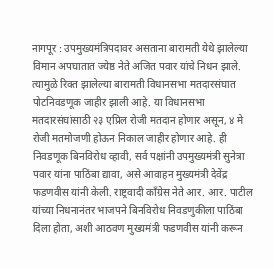नागपूर : उपमुख्यमंत्रिपदावर असताना बारामती येथे झालेल्या विमान अपघातात ज्येष्ठ नेते अजित पवार यांचे निधन झाले. त्यामुळे रिक्त झालेल्या बारामती विधानसभा मतदारसंघात पोटनिवडणूक जाहीर झाली आहे. या विधानसभा मतदारसंघांसाठी २३ एप्रिल रोजी मतदान होणार असून, ४ मे रोजी मतमोजणी होऊन निकाल जाहीर होणार आहे. ही निवडणूक बिनविरोध व्हावी, सर्व पक्षांनी उपमुख्यमंत्री सुनेत्रा पवार यांना पाठिंबा द्यावा, असे आवाहन मुख्यमंत्री देवेंद्र फडणवीस यांनी केली. राष्ट्रवादी काँग्रेस नेते आर. आर. पाटील यांच्या निधनानंतर भाजपने बिनविरोध निवडणुकीला पाठिंबा दिला होता, अशी आठवण मुख्यमंत्री फडणवीस यांनी करून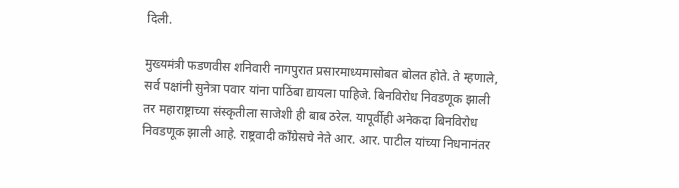दिली.

मुख्यमंत्री फडणवीस शनिवारी नागपुरात प्रसारमाध्यमासोबत बोलत होते. ते म्हणाले, सर्व पक्षांनी सुनेत्रा पवार यांना पाठिंबा द्यायला पाहिजे. बिनविरोध निवडणूक झाली तर महाराष्ट्राच्या संस्कृतीला साजेशी ही बाब ठरेल. यापूर्वीही अनेकदा बिनविरोध निवडणूक झाली आहे. राष्ट्रवादी काँग्रेसचे नेते आर. आर. पाटील यांच्या निधनानंतर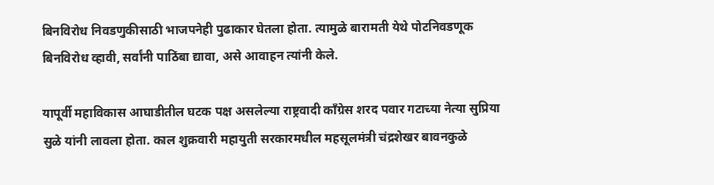बिनविरोध निवडणुकीसाठी भाजपनेही पुढाकार घेतला होता. त्यामुळे बारामती येथे पोटनिवडणूक बिनविरोध व्हावी, सर्वांनी पाठिंबा द्यावा, असे आवाहन त्यांनी केले.

यापूर्वी महाविकास आघाडीतील घटक पक्ष असलेल्या राष्ट्रवादी कॉंग्रेस शरद पवार गटाच्या नेत्या सुप्रिया सुळे यांनी लावला होता. काल शुक्रवारी महायुती सरकारमधील महसूलमंत्री चंद्रशेखर बावनकुळे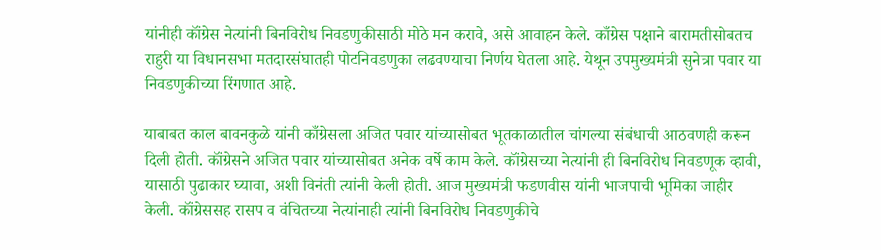यांनीही कॉंग्रेस नेत्यांनी बिनविरोध निवडणुकीसाठी मोठे मन करावे, असे आवाहन केले. काँग्रेस पक्षाने बारामतीसोबतच राहुरी या विधानसभा मतदारसंघातही पोटनिवडणुका लढवण्याचा निर्णय घेतला आहे. येथून उपमुख्यमंत्री सुनेत्रा पवार या निवडणुकीच्या रिंगणात आहे.

याबाबत काल बावनकुळे यांनी काँग्रेसला अजित पवार यांच्यासोबत भूतकाळातील चांगल्या संबंधाची आठवणही करून दिली होती. कॉंग्रेसने अजित पवार यांच्यासोबत अनेक वर्षे काम केले. कॉंग्रेसच्या नेत्यांनी ही बिनविरोध निवडणूक व्हावी, यासाठी पुढाकार घ्यावा, अशी विनंती त्यांनी केली होती. आज मुख्यमंत्री फडणवीस यांनी भाजपाची भूमिका जाहीर केली. कॉंग्रेससह रासप व वंचितच्या नेत्यांनाही त्यांनी बिनविरोध निवडणुकीचे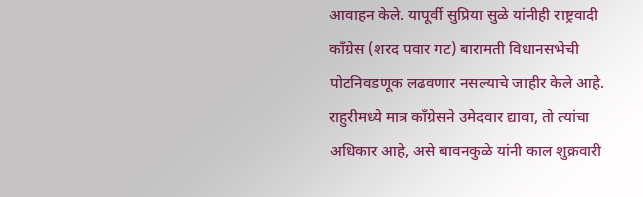आवाहन केले. यापूर्वी सुप्रिया सुळे यांनीही राष्ट्रवादी काँग्रेस (शरद पवार गट) बारामती विधानसभेची पोटनिवडणूक लढवणार नसल्याचे जाहीर केले आहे. राहुरीमध्ये मात्र काँग्रेसने उमेदवार द्यावा, तो त्यांचा अधिकार आहे, असे बावनकुळे यांनी काल शुक्रवारी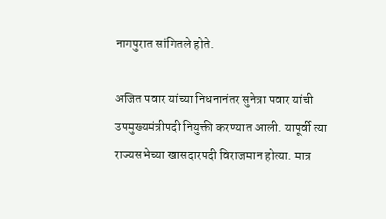नागपुरात सांगितले होते.

अजित पवार यांच्या निधनानंतर सुनेत्रा पवार यांची उपमुख्यमंत्रीपदी नियुक्ती करण्यात आली. यापूर्वी त्या राज्यसभेच्या खासदारपदी विराजमान होत्या. मात्र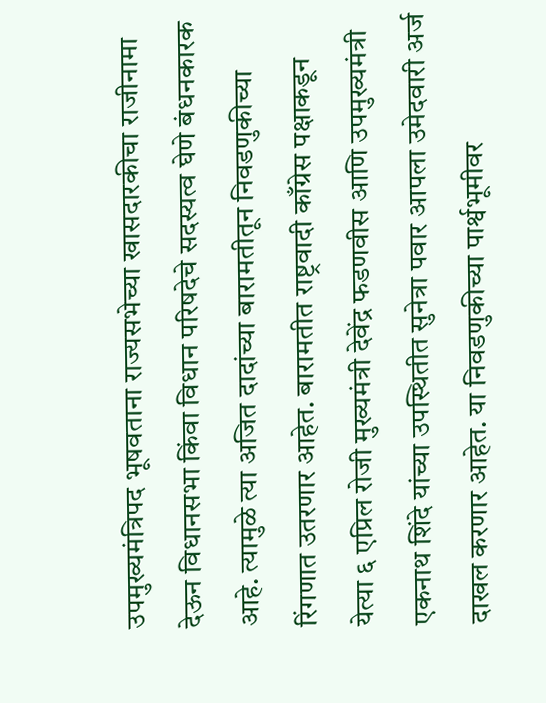उपमुख्यमंत्रिपद भूषवताना राज्यसभेच्या खासदारकीचा राजीनामा देऊन विधानसभा किंवा विधान परिषदेचे सदस्यत्व घेणे बंधनकारक आहे. त्यामुळे त्या अजित दादांच्या बारामतीतून निवडणुकीच्या रिंगणात उतरणार आहेत. बारामतीत राष्ट्रवादी काँग्रेस पक्षाकडून येत्या ६ एप्रिल रोजी मुख्यमंत्री देवेंद्र फडणवीस आणि उपमुख्यमंत्री एकनाथ शिंदे यांच्या उपस्थितीत सुनेत्रा पवार आपला उमेदवारी अर्ज दाखल करणार आहेत. या निवडणुकीच्या पार्श्वभूमीवर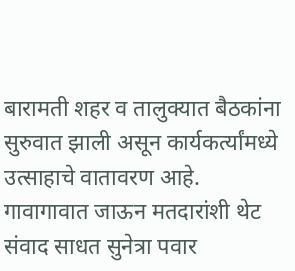बारामती शहर व तालुक्यात बैठकांना सुरुवात झाली असून कार्यकर्त्यांमध्ये उत्साहाचे वातावरण आहे. गावागावात जाऊन मतदारांशी थेट संवाद साधत सुनेत्रा पवार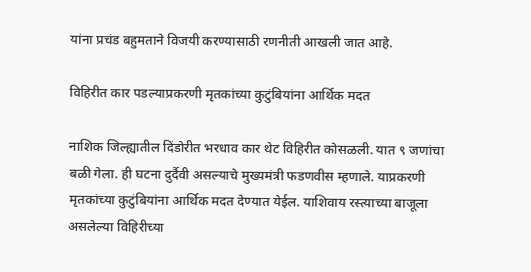यांना प्रचंड बहुमताने विजयी करण्यासाठी रणनीती आखली जात आहे.

विहिरीत कार पडल्याप्रकरणी मृतकांच्या कुटुंबियांना आर्थिक मदत

नाशिक जिल्ह्यातील दिंडोरीत भरधाव कार थेट विहिरीत कोसळली. यात ९ जणांचा बळी गेला. ही घटना दुर्दैवी असल्याचे मुख्यमंत्री फडणवीस म्हणाले. याप्रकरणी मृतकांच्या कुटुंबियांना आर्थिक मदत देण्यात येईल. याशिवाय रस्त्याच्या बाजूला असलेल्या विहिरीच्या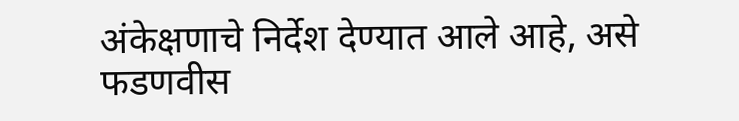अंकेक्षणाचे निर्देश देण्यात आले आहे, असे फडणवीस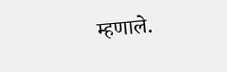म्हणाले.